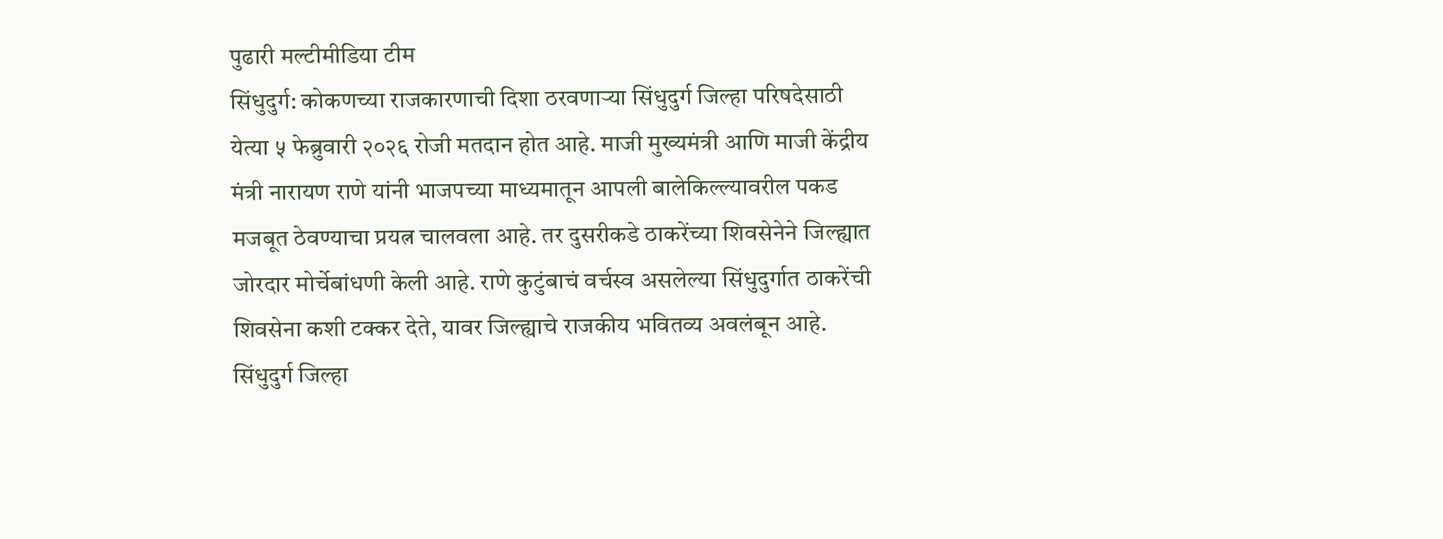पुढारी मल्टीमीडिया टीम
सिंधुदुर्ग: कोकणच्या राजकारणाची दिशा ठरवणाऱ्या सिंधुदुर्ग जिल्हा परिषदेसाठी येत्या ५ फेब्रुवारी २०२६ रोजी मतदान होत आहे. माजी मुख्यमंत्री आणि माजी केंद्रीय मंत्री नारायण राणे यांनी भाजपच्या माध्यमातून आपली बालेकिल्ल्यावरील पकड मजबूत ठेवण्याचा प्रयत्न चालवला आहे. तर दुसरीकडे ठाकरेंच्या शिवसेनेने जिल्ह्यात जोरदार मोर्चेबांधणी केली आहे. राणे कुटुंबाचं वर्चस्व असलेल्या सिंधुदुर्गात ठाकरेंची शिवसेना कशी टक्कर देते, यावर जिल्ह्याचे राजकीय भवितव्य अवलंबून आहे.
सिंधुदुर्ग जिल्हा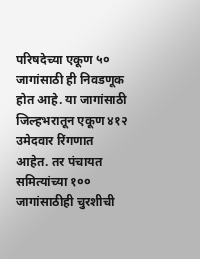परिषदेच्या एकूण ५० जागांसाठी ही निवडणूक होत आहे. या जागांसाठी जिल्हभरातून एकूण ४१२ उमेदवार रिंगणात आहेत. तर पंचायत समित्यांच्या १०० जागांसाठीही चुरशीची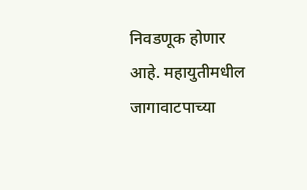निवडणूक होणार आहे. महायुतीमधील जागावाटपाच्या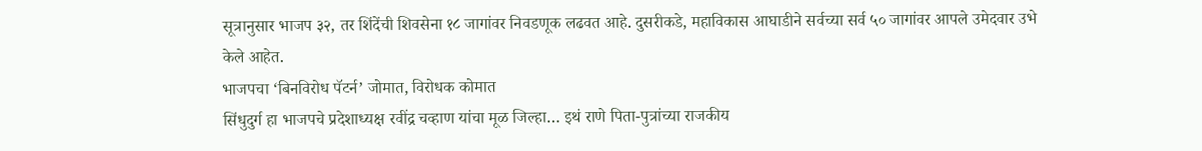सूत्रानुसार भाजप ३२, तर शिंदेंची शिवसेना १८ जागांवर निवडणूक लढवत आहे. दुसरीकडे, महाविकास आघाडीने सर्वच्या सर्व ५० जागांवर आपले उमेदवार उभे केले आहेत.
भाजपचा ‘बिनविरोध पॅटर्न’ जोमात, विरोधक कोमात
सिंधुदुर्ग हा भाजपचे प्रदेशाध्यक्ष रवींद्र चव्हाण यांचा मूळ जिल्हा… इथं राणे पिता-पुत्रांच्या राजकीय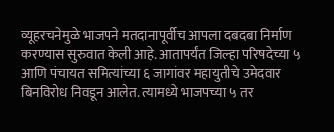व्यूहरचनेमुळे भाजपने मतदानापूर्वीच आपला दबदबा निर्माण करण्यास सुरुवात केली आहे. आतापर्यंत जिल्हा परिषदेच्या ५ आणि पंचायत समित्यांच्या ६ जागांवर महायुतीचे उमेदवार बिनविरोध निवडून आलेत. त्यामध्ये भाजपच्या ५ तर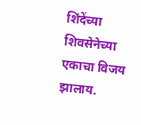शिंदेंच्या शिवसेनेच्या एकाचा विजय झालाय.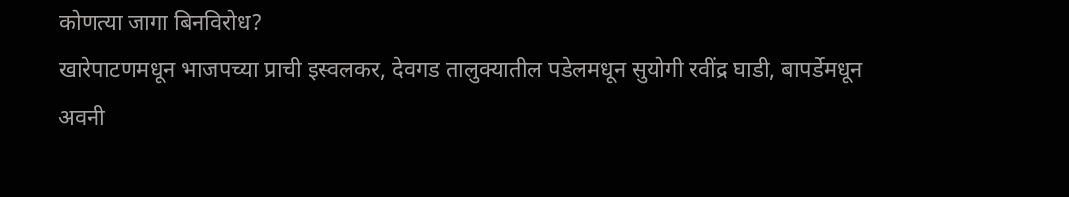कोणत्या जागा बिनविरोध?
खारेपाटणमधून भाजपच्या प्राची इस्वलकर, देवगड तालुक्यातील पडेलमधून सुयोगी रवींद्र घाडी, बापर्डेमधून अवनी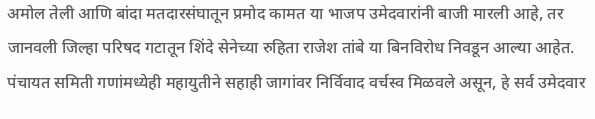अमोल तेली आणि बांदा मतदारसंघातून प्रमोद कामत या भाजप उमेदवारांनी बाजी मारली आहे, तर जानवली जिल्हा परिषद गटातून शिंदे सेनेच्या रुहिता राजेश तांबे या बिनविरोध निवडून आल्या आहेत.
पंचायत समिती गणांमध्येही महायुतीने सहाही जागांवर निर्विवाद वर्चस्व मिळवले असून, हे सर्व उमेदवार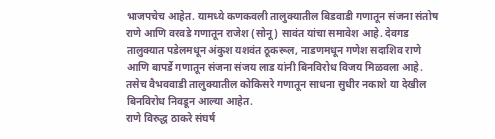भाजपचेच आहेत. यामध्ये कणकवली तालुक्यातील बिडवाडी गणातून संजना संतोष राणे आणि वरवडे गणातून राजेश (सोनू) सावंत यांचा समावेश आहे. देवगड तालुक्यात पडेलमधून अंकुश यशवंत ठूकरूल, नाडणमधून गणेश सदाशिव राणे आणि बापर्डे गणातून संजना संजय लाड यांनी बिनविरोध विजय मिळवला आहे. तसेच वैभववाडी तालुक्यातील कोकिसरे गणातून साधना सुधीर नकाशे या देखील बिनविरोध निवडून आल्या आहेत.
राणे विरुद्ध ठाकरे संघर्ष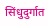सिंधुदुर्गात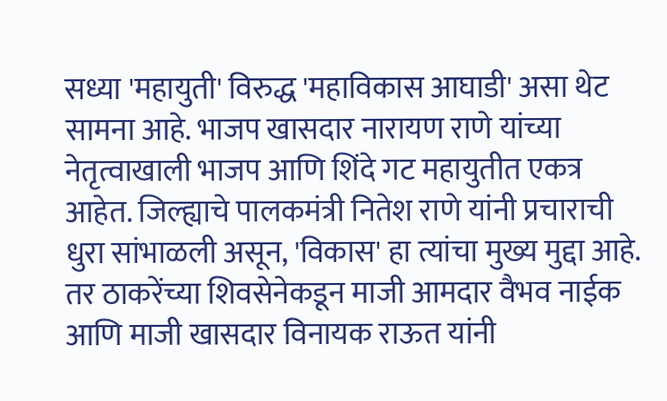सध्या 'महायुती' विरुद्ध 'महाविकास आघाडी' असा थेट सामना आहे. भाजप खासदार नारायण राणे यांच्या नेतृत्वाखाली भाजप आणि शिंदे गट महायुतीत एकत्र आहेत. जिल्ह्याचे पालकमंत्री नितेश राणे यांनी प्रचाराची धुरा सांभाळली असून, 'विकास' हा त्यांचा मुख्य मुद्दा आहे. तर ठाकरेंच्या शिवसेनेकडून माजी आमदार वैभव नाईक आणि माजी खासदार विनायक राऊत यांनी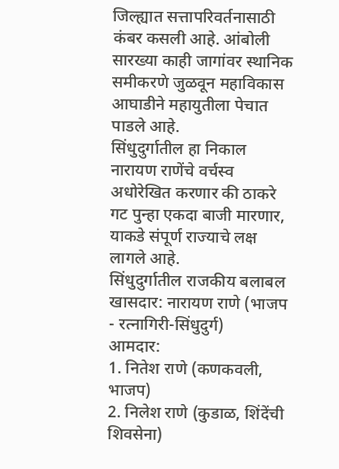जिल्ह्यात सत्तापरिवर्तनासाठी कंबर कसली आहे. आंबोली सारख्या काही जागांवर स्थानिक समीकरणे जुळवून महाविकास आघाडीने महायुतीला पेचात पाडले आहे.
सिंधुदुर्गातील हा निकाल नारायण राणेंचे वर्चस्व अधोरेखित करणार की ठाकरे गट पुन्हा एकदा बाजी मारणार, याकडे संपूर्ण राज्याचे लक्ष लागले आहे.
सिंधुदुर्गातील राजकीय बलाबल
खासदार: नारायण राणे (भाजप - रत्नागिरी-सिंधुदुर्ग)
आमदार:
1. नितेश राणे (कणकवली, भाजप)
2. निलेश राणे (कुडाळ, शिंदेंची शिवसेना)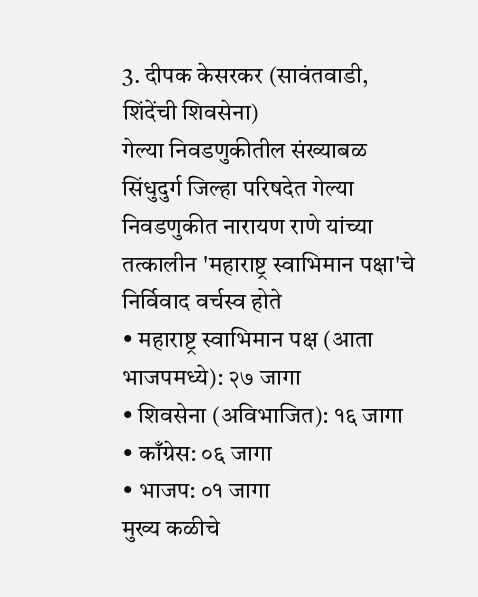3. दीपक केसरकर (सावंतवाडी, शिंदेंची शिवसेना)
गेल्या निवडणुकीतील संख्याबळ
सिंधुदुर्ग जिल्हा परिषदेत गेल्या निवडणुकीत नारायण राणे यांच्या तत्कालीन 'महाराष्ट्र स्वाभिमान पक्षा'चे निर्विवाद वर्चस्व होते
• महाराष्ट्र स्वाभिमान पक्ष (आता भाजपमध्ये): २७ जागा
• शिवसेना (अविभाजित): १६ जागा
• काँग्रेस: ०६ जागा
• भाजप: ०१ जागा
मुख्य कळीचे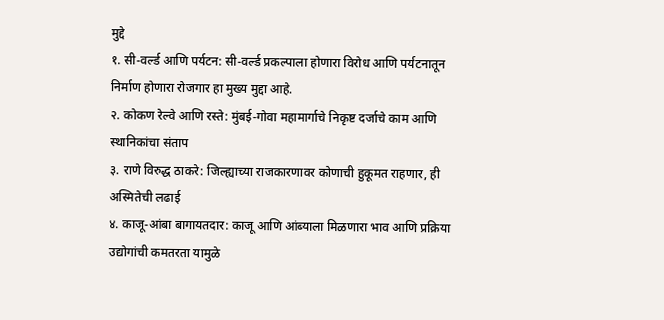मुद्दे
१. सी-वर्ल्ड आणि पर्यटन: सी-वर्ल्ड प्रकल्पाला होणारा विरोध आणि पर्यटनातून निर्माण होणारा रोजगार हा मुख्य मुद्दा आहे.
२. कोकण रेल्वे आणि रस्ते: मुंबई-गोवा महामार्गाचे निकृष्ट दर्जाचे काम आणि स्थानिकांचा संताप
३. राणे विरुद्ध ठाकरे: जिल्ह्याच्या राजकारणावर कोणाची हुकूमत राहणार, ही अस्मितेची लढाई
४. काजू-आंबा बागायतदार: काजू आणि आंब्याला मिळणारा भाव आणि प्रक्रिया उद्योगांची कमतरता यामुळे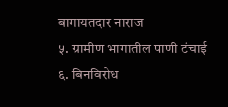बागायतदार नाराज
५. ग्रामीण भागातील पाणी टंचाई
६. बिनविरोध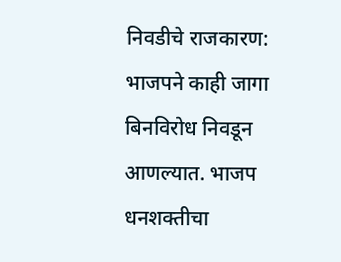निवडीचे राजकारण: भाजपने काही जागा बिनविरोध निवडून आणल्यात. भाजप धनशक्तीचा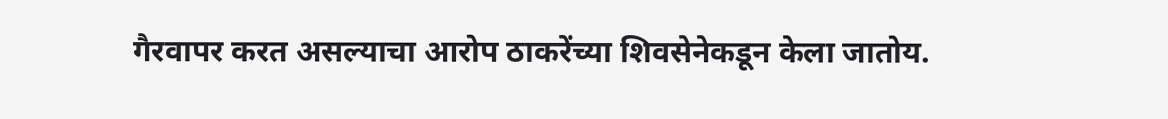गैरवापर करत असल्याचा आरोप ठाकरेंच्या शिवसेनेकडून केला जातोय.